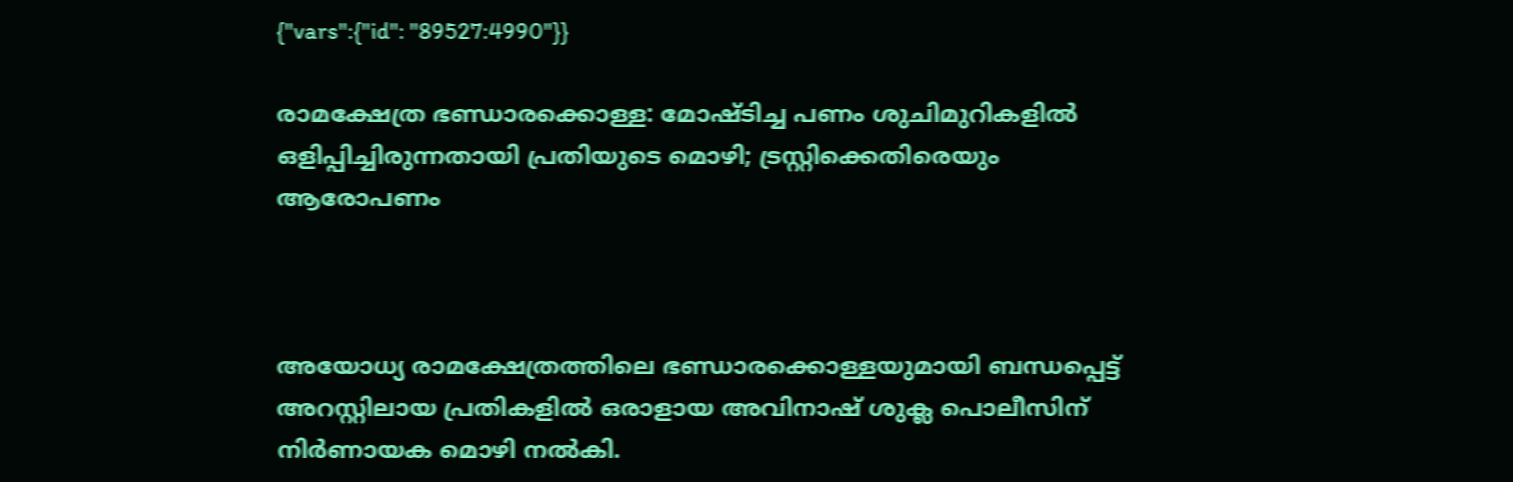{"vars":{"id": "89527:4990"}}

രാമക്ഷേത്ര ഭണ്ഡാരക്കൊള്ള: മോഷ്ടിച്ച പണം ശുചിമുറികളിൽ ഒളിപ്പിച്ചിരുന്നതായി പ്രതിയുടെ മൊഴി; ട്രസ്റ്റിക്കെതിരെയും ആരോപണം



അയോധ്യ രാമക്ഷേത്രത്തിലെ ഭണ്ഡാരക്കൊള്ളയുമായി ബന്ധപ്പെട്ട് അറസ്റ്റിലായ പ്രതികളിൽ ഒരാളായ അവിനാഷ് ശുക്ല പൊലീസിന് നിർണായക മൊഴി നൽകി.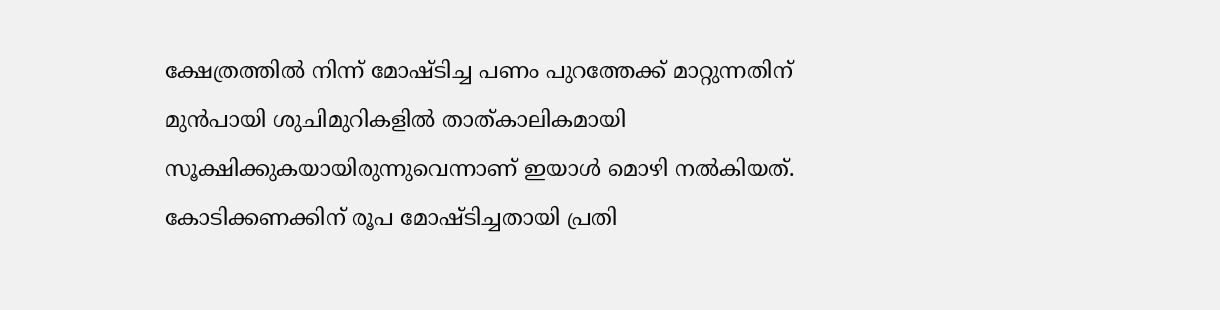ക്ഷേത്രത്തിൽ നിന്ന് മോഷ്ടിച്ച പണം പുറത്തേക്ക് മാറ്റുന്നതിന് മുൻപായി ശുചിമുറികളിൽ താത്കാലികമായി സൂക്ഷിക്കുകയായിരുന്നുവെന്നാണ് ഇയാൾ മൊഴി നൽകിയത്. കോടിക്കണക്കിന് രൂപ മോഷ്ടിച്ചതായി പ്രതി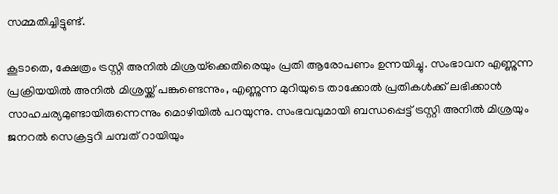സമ്മതിച്ചിട്ടുണ്ട്.

കൂടാതെ, ക്ഷേത്രം ട്രസ്റ്റി അനിൽ മിശ്രയ്‌ക്കെതിരെയും പ്രതി ആരോപണം ഉന്നയിച്ചു. സംഭാവന എണ്ണുന്ന പ്രക്രിയയിൽ അനിൽ മിശ്രയ്ക്ക് പങ്കുണ്ടെന്നും, എണ്ണുന്ന മുറിയുടെ താക്കോൽ പ്രതികൾക്ക് ലഭിക്കാൻ സാഹചര്യമുണ്ടായിരുന്നെന്നും മൊഴിയിൽ പറയുന്നു. സംഭവവുമായി ബന്ധപ്പെട്ട് ട്രസ്റ്റി അനിൽ മിശ്രയും ജനറൽ സെക്രട്ടറി ചമ്പത് റായിയും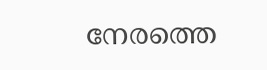നേരത്തെ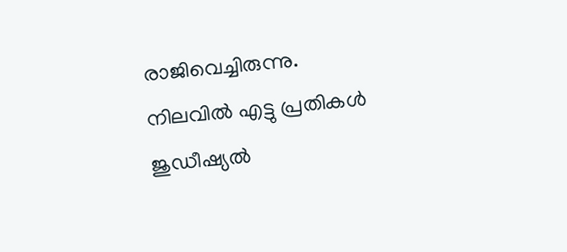രാജിവെച്ചിരുന്നു. നിലവിൽ എട്ടു പ്രതികൾ ജുഡീഷ്യൽ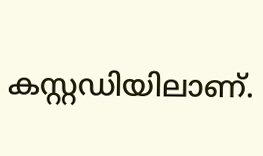കസ്റ്റഡിയിലാണ്.